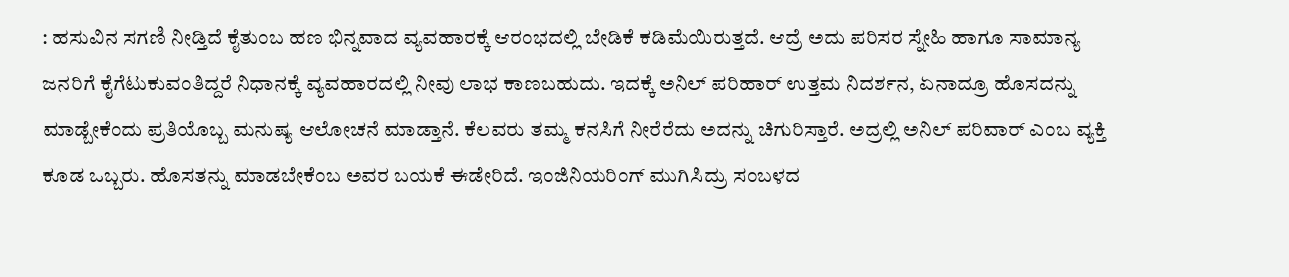: ಹಸುವಿನ ಸಗಣಿ ನೀಡ್ತಿದೆ ಕೈತುಂಬ ಹಣ ಭಿನ್ನವಾದ ವ್ಯವಹಾರಕ್ಕೆ ಆರಂಭದಲ್ಲಿ ಬೇಡಿಕೆ ಕಡಿಮೆಯಿರುತ್ತದೆ. ಆದ್ರೆ ಅದು ಪರಿಸರ ಸ್ನೇಹಿ ಹಾಗೂ ಸಾಮಾನ್ಯ ಜನರಿಗೆ ಕೈಗೆಟುಕುವಂತಿದ್ದರೆ ನಿಧಾನಕ್ಕೆ ವ್ಯವಹಾರದಲ್ಲಿ ನೀವು ಲಾಭ ಕಾಣಬಹುದು. ಇದಕ್ಕೆ ಅನಿಲ್ ಪರಿಹಾರ್ ಉತ್ತಮ ನಿದರ್ಶನ, ಏನಾದ್ರೂ ಹೊಸದನ್ನು ಮಾಡ್ಬೇಕೆಂದು ಪ್ರತಿಯೊಬ್ಬ ಮನುಷ್ಯ ಆಲೋಚನೆ ಮಾಡ್ತಾನೆ. ಕೆಲವರು ತಮ್ಮ ಕನಸಿಗೆ ನೀರೆರೆದು ಅದನ್ನು ಚಿಗುರಿಸ್ತಾರೆ. ಅದ್ರಲ್ಲಿ ಅನಿಲ್ ಪರಿವಾರ್ ಎಂಬ ವ್ಯಕ್ತಿ ಕೂಡ ಒಬ್ಬರು. ಹೊಸತನ್ನು ಮಾಡಬೇಕೆಂಬ ಅವರ ಬಯಕೆ ಈಡೇರಿದೆ. ಇಂಜಿನಿಯರಿಂಗ್ ಮುಗಿಸಿದ್ರು ಸಂಬಳದ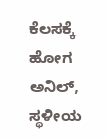ಕೆಲಸಕ್ಕೆ ಹೋಗ ಅನಿಲ್, ಸ್ಥಳೀಯ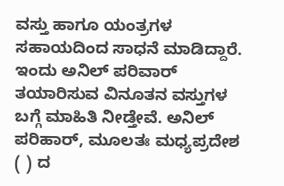ವಸ್ತು ಹಾಗೂ ಯಂತ್ರಗಳ ಸಹಾಯದಿಂದ ಸಾಧನೆ ಮಾಡಿದ್ದಾರೆ. ಇಂದು ಅನಿಲ್ ಪರಿವಾರ್ ತಯಾರಿಸುವ ವಿನೂತನ ವಸ್ತುಗಳ ಬಗ್ಗೆ ಮಾಹಿತಿ ನೀಡ್ತೇವೆ. ಅನಿಲ್ ಪರಿಹಾರ್, ಮೂಲತಃ ಮಧ್ಯಪ್ರದೇಶ ( ) ದ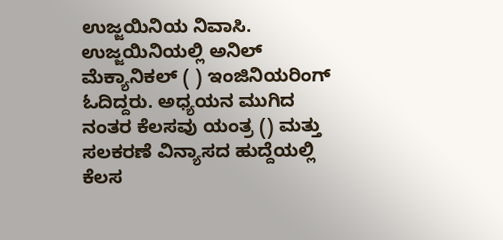ಉಜ್ಜಯಿನಿಯ ನಿವಾಸಿ. ಉಜ್ಜಯಿನಿಯಲ್ಲಿ ಅನಿಲ್ ಮೆಕ್ಯಾನಿಕಲ್ ( ) ಇಂಜಿನಿಯರಿಂಗ್ ಓದಿದ್ದರು. ಅಧ್ಯಯನ ಮುಗಿದ ನಂತರ ಕೆಲಸವು ಯಂತ್ರ () ಮತ್ತು ಸಲಕರಣೆ ವಿನ್ಯಾಸದ ಹುದ್ದೆಯಲ್ಲಿ ಕೆಲಸ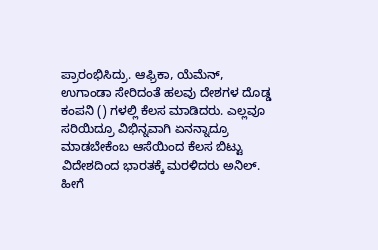ಪ್ರಾರಂಭಿಸಿದ್ರು. ಆಫ್ರಿಕಾ, ಯೆಮೆನ್, ಉಗಾಂಡಾ ಸೇರಿದಂತೆ ಹಲವು ದೇಶಗಳ ದೊಡ್ಡ ಕಂಪನಿ () ಗಳಲ್ಲಿ ಕೆಲಸ ಮಾಡಿದರು. ಎಲ್ಲವೂ ಸರಿಯಿದ್ರೂ ವಿಭಿನ್ನವಾಗಿ ಏನನ್ನಾದ್ರೂ ಮಾಡಬೇಕೆಂಬ ಆಸೆಯಿಂದ ಕೆಲಸ ಬಿಟ್ಟು ವಿದೇಶದಿಂದ ಭಾರತಕ್ಕೆ ಮರಳಿದರು ಅನಿಲ್. ಹೀಗೆ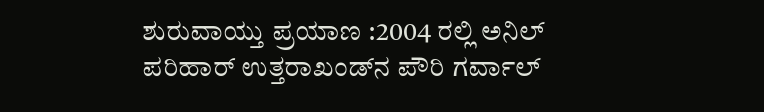ಶುರುವಾಯ್ತು ಪ್ರಯಾಣ :2004 ರಲ್ಲಿ ಅನಿಲ್ ಪರಿಹಾರ್ ಉತ್ತರಾಖಂಡ್‌ನ ಪೌರಿ ಗರ್ವಾಲ್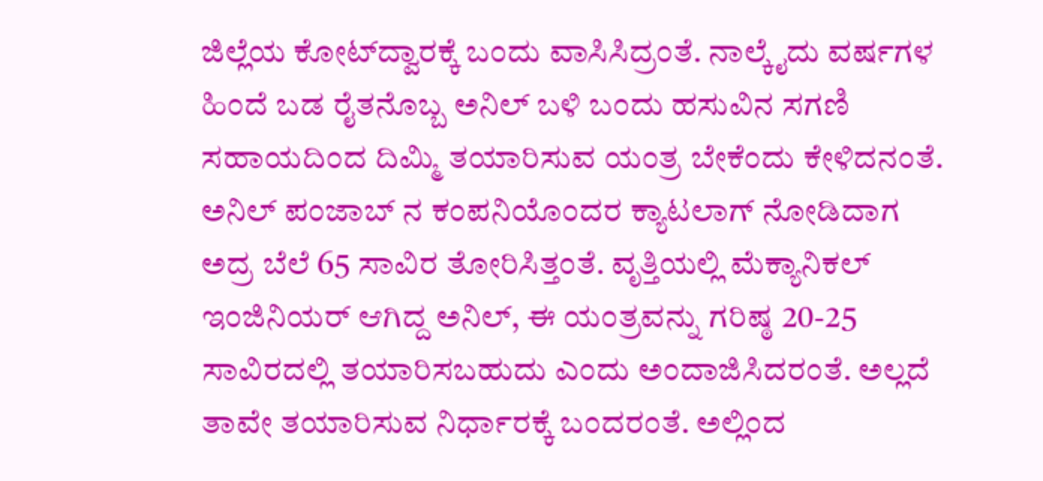ಜಿಲ್ಲೆಯ ಕೋಟ್‌ದ್ವಾರಕ್ಕೆ ಬಂದು ವಾಸಿಸಿದ್ರಂತೆ. ನಾಲ್ಕೈದು ವರ್ಷಗಳ ಹಿಂದೆ ಬಡ ರೈತನೊಬ್ಬ ಅನಿಲ್ ಬಳಿ ಬಂದು ಹಸುವಿನ ಸಗಣಿ ಸಹಾಯದಿಂದ ದಿಮ್ಮಿ ತಯಾರಿಸುವ ಯಂತ್ರ ಬೇಕೆಂದು ಕೇಳಿದನಂತೆ. ಅನಿಲ್ ಪಂಜಾಬ್ ನ ಕಂಪನಿಯೊಂದರ ಕ್ಯಾಟಲಾಗ್ ನೋಡಿದಾಗ ಅದ್ರ ಬೆಲೆ 65 ಸಾವಿರ ತೋರಿಸಿತ್ತಂತೆ. ವೃತ್ತಿಯಲ್ಲಿ ಮೆಕ್ಯಾನಿಕಲ್ ಇಂಜಿನಿಯರ್ ಆಗಿದ್ದ ಅನಿಲ್, ಈ ಯಂತ್ರವನ್ನು ಗರಿಷ್ಠ 20-25 ಸಾವಿರದಲ್ಲಿ ತಯಾರಿಸಬಹುದು ಎಂದು ಅಂದಾಜಿಸಿದರಂತೆ. ಅಲ್ಲದೆ ತಾವೇ ತಯಾರಿಸುವ ನಿರ್ಧಾರಕ್ಕೆ ಬಂದರಂತೆ. ಅಲ್ಲಿಂದ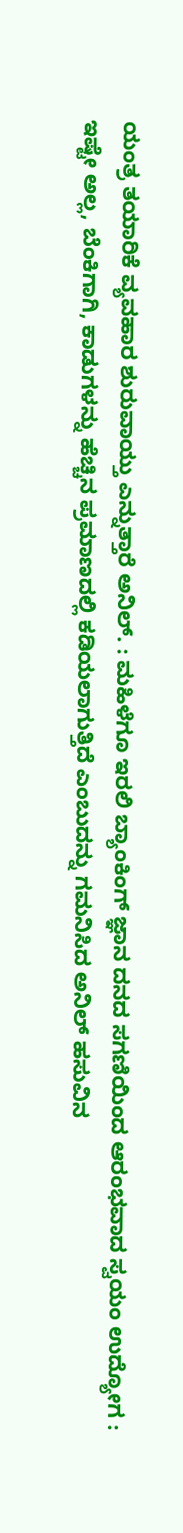ಯಂತ್ರ ತಯಾರಿಕೆ ವ್ಯವಹಾರ ಶುರುವಾಯ್ತು ಎನ್ನುತ್ತಾರೆ ಅನಿಲ್. : ಮಹಿಳೆಗೂ ಇರಲಿ ಬ್ಯಾಂಕಿಂಗ್ ಜ್ಞಾನ ದನದ ಸಗಣಿಯಿಂದ ಆರಂಭವಾದ ಸ್ವಯಂ ಉದ್ಯೋಗ : ಇಷ್ಟೇ ಅಲ್ಲ, ಬೆಂಕಿಗಾಗಿ, ಕಾಡುಗಳನ್ನು ಹೆಚ್ಚಿನ ಪ್ರಮಾಣದಲ್ಲಿ ಕಡಿಯಲಾಗುತ್ತಿದೆ ಎಂಬುದನ್ನು ಗಮನಿಸಿದ ಅನಿಲ್ ಹಸುವಿನ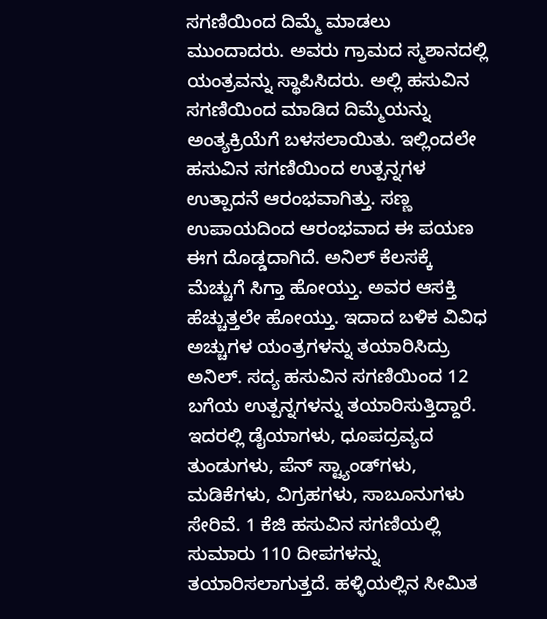ಸಗಣಿಯಿಂದ ದಿಮ್ಮೆ ಮಾಡಲು ಮುಂದಾದರು. ಅವರು ಗ್ರಾಮದ ಸ್ಮಶಾನದಲ್ಲಿ ಯಂತ್ರವನ್ನು ಸ್ಥಾಪಿಸಿದರು. ಅಲ್ಲಿ ಹಸುವಿನ ಸಗಣಿಯಿಂದ ಮಾಡಿದ ದಿಮ್ಮೆಯನ್ನು ಅಂತ್ಯಕ್ರಿಯೆಗೆ ಬಳಸಲಾಯಿತು. ಇಲ್ಲಿಂದಲೇ ಹಸುವಿನ ಸಗಣಿಯಿಂದ ಉತ್ಪನ್ನಗಳ ಉತ್ಪಾದನೆ ಆರಂಭವಾಗಿತ್ತು. ಸಣ್ಣ ಉಪಾಯದಿಂದ ಆರಂಭವಾದ ಈ ಪಯಣ ಈಗ ದೊಡ್ಡದಾಗಿದೆ. ಅನಿಲ್ ಕೆಲಸಕ್ಕೆ ಮೆಚ್ಚುಗೆ ಸಿಗ್ತಾ ಹೋಯ್ತು. ಅವರ ಆಸಕ್ತಿ ಹೆಚ್ಚುತ್ತಲೇ ಹೋಯ್ತು. ಇದಾದ ಬಳಿಕ ವಿವಿಧ ಅಚ್ಚುಗಳ ಯಂತ್ರಗಳನ್ನು ತಯಾರಿಸಿದ್ರು ಅನಿಲ್. ಸದ್ಯ ಹಸುವಿನ ಸಗಣಿಯಿಂದ 12 ಬಗೆಯ ಉತ್ಪನ್ನಗಳನ್ನು ತಯಾರಿಸುತ್ತಿದ್ದಾರೆ. ಇದರಲ್ಲಿ ಡೈಯಾಗಳು, ಧೂಪದ್ರವ್ಯದ ತುಂಡುಗಳು, ಪೆನ್ ಸ್ಟ್ಯಾಂಡ್‌ಗಳು, ಮಡಿಕೆಗಳು, ವಿಗ್ರಹಗಳು, ಸಾಬೂನುಗಳು ಸೇರಿವೆ. 1 ಕೆಜಿ ಹಸುವಿನ ಸಗಣಿಯಲ್ಲಿ ಸುಮಾರು 110 ದೀಪಗಳನ್ನು ತಯಾರಿಸಲಾಗುತ್ತದೆ. ಹಳ್ಳಿಯಲ್ಲಿನ ಸೀಮಿತ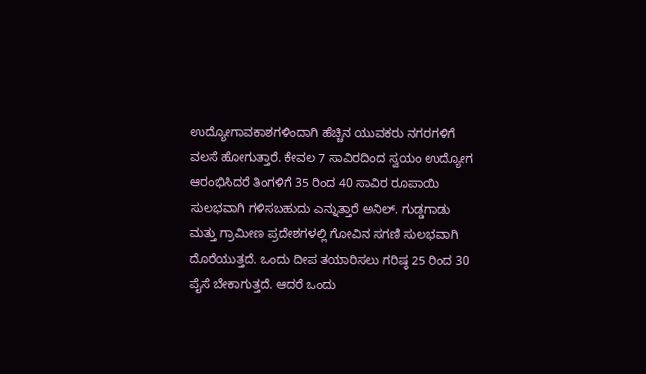ಉದ್ಯೋಗಾವಕಾಶಗಳಿಂದಾಗಿ ಹೆಚ್ಚಿನ ಯುವಕರು ನಗರಗಳಿಗೆ ವಲಸೆ ಹೋಗುತ್ತಾರೆ. ಕೇವಲ 7 ಸಾವಿರದಿಂದ ಸ್ವಯಂ ಉದ್ಯೋಗ ಆರಂಭಿಸಿದರೆ ತಿಂಗಳಿಗೆ 35 ರಿಂದ 40 ಸಾವಿರ ರೂಪಾಯಿ ಸುಲಭವಾಗಿ ಗಳಿಸಬಹುದು ಎನ್ನುತ್ತಾರೆ ಅನಿಲ್. ಗುಡ್ಡಗಾಡು ಮತ್ತು ಗ್ರಾಮೀಣ ಪ್ರದೇಶಗಳಲ್ಲಿ ಗೋವಿನ ಸಗಣಿ ಸುಲಭವಾಗಿ ದೊರೆಯುತ್ತದೆ. ಒಂದು ದೀಪ ತಯಾರಿಸಲು ಗರಿಷ್ಠ 25 ರಿಂದ 30 ಪೈಸೆ ಬೇಕಾಗುತ್ತದೆ. ಆದರೆ ಒಂದು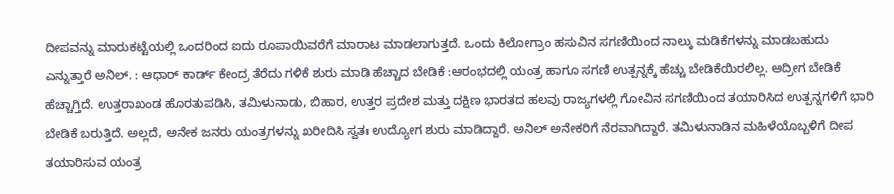ದೀಪವನ್ನು ಮಾರುಕಟ್ಟೆಯಲ್ಲಿ ಒಂದರಿಂದ ಐದು ರೂಪಾಯಿವರೆಗೆ ಮಾರಾಟ ಮಾಡಲಾಗುತ್ತದೆ. ಒಂದು ಕಿಲೋಗ್ರಾಂ ಹಸುವಿನ ಸಗಣಿಯಿಂದ ನಾಲ್ಕು ಮಡಿಕೆಗಳನ್ನು ಮಾಡಬಹುದು ಎನ್ನುತ್ತಾರೆ ಅನಿಲ್. : ಆಧಾರ್ ಕಾರ್ಡ್ ಕೇಂದ್ರ ತೆರೆದು ಗಳಿಕೆ ಶುರು ಮಾಡಿ ಹೆಚ್ಚಾದ ಬೇಡಿಕೆ :ಆರಂಭದಲ್ಲಿ ಯಂತ್ರ ಹಾಗೂ ಸಗಣಿ ಉತ್ಪನ್ನಕ್ಕೆ ಹೆಚ್ಚು ಬೇಡಿಕೆಯಿರಲಿಲ್ಲ. ಆದ್ರೀಗ ಬೇಡಿಕೆ ಹೆಚ್ಚಾಗ್ತಿದೆ. ಉತ್ತರಾಖಂಡ ಹೊರತುಪಡಿಸಿ, ತಮಿಳುನಾಡು, ಬಿಹಾರ, ಉತ್ತರ ಪ್ರದೇಶ ಮತ್ತು ದಕ್ಷಿಣ ಭಾರತದ ಹಲವು ರಾಜ್ಯಗಳಲ್ಲಿ ಗೋವಿನ ಸಗಣಿಯಿಂದ ತಯಾರಿಸಿದ ಉತ್ಪನ್ನಗಳಿಗೆ ಭಾರಿ ಬೇಡಿಕೆ ಬರುತ್ತಿದೆ. ಅಲ್ಲದೆ, ಅನೇಕ ಜನರು ಯಂತ್ರಗಳನ್ನು ಖರೀದಿಸಿ ಸ್ವತಃ ಉದ್ಯೋಗ ಶುರು ಮಾಡಿದ್ದಾರೆ. ಅನಿಲ್ ಅನೇಕರಿಗೆ ನೆರವಾಗಿದ್ದಾರೆ. ತಮಿಳುನಾಡಿನ ಮಹಿಳೆಯೊಬ್ಬಳಿಗೆ ದೀಪ ತಯಾರಿಸುವ ಯಂತ್ರ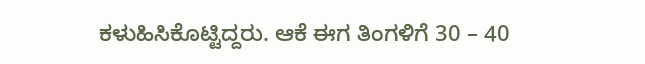ಕಳುಹಿಸಿಕೊಟ್ಟಿದ್ದರು. ಆಕೆ ಈಗ ತಿಂಗಳಿಗೆ 30 – 40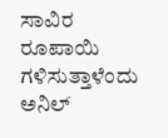ಸಾವಿರ ರೂಪಾಯಿ ಗಳಿಸುತ್ತಾಳೆಂದು ಅನಿಲ್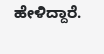ಹೇಳಿದ್ದಾರೆ.